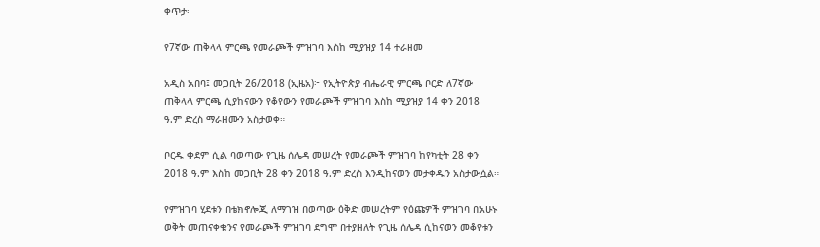ቀጥታ፡

የ7ኛው ጠቅላላ ምርጫ የመራጮች ምዝገባ እስከ ሚያዝያ 14 ተራዘመ

አዲስ አበባ፤ መጋቢት 26/2018 (ኢዜአ)፦ የኢትዮጵያ ብሔራዊ ምርጫ ቦርድ ለ7ኛው ጠቅላላ ምርጫ ሲያከናውን የቆየውን የመራጮች ምዝገባ እስከ ሚያዝያ 14 ቀን 2018 ዓ.ም ድረስ ማራዘሙን አስታወቀ።

ቦርዱ ቀደም ሲል ባወጣው የጊዜ ሰሌዳ መሠረት የመራጮች ምዝገባ ከየካቲት 28 ቀን 2018 ዓ.ም እስከ መጋቢት 28 ቀን 2018 ዓ.ም ድረስ እንዲከናወን መታቀዱን አስታውሷል።

የምዝገባ ሂደቱን በቴክኖሎጂ ለማገዝ በወጣው ዕቅድ መሠረትም የዕጩዎች ምዝገባ በአሁኑ ወቅት መጠናቀቁንና የመራጮች ምዝገባ ደግሞ በተያዘለት የጊዜ ሰሌዳ ሲከናወን መቆየቱን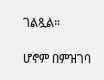ገልጿል።

ሆኖም በምዝገባ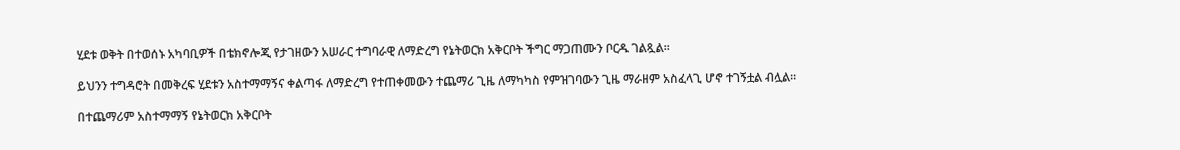ሂደቱ ወቅት በተወሰኑ አካባቢዎች በቴክኖሎጂ የታገዘውን አሠራር ተግባራዊ ለማድረግ የኔትወርክ አቅርቦት ችግር ማጋጠሙን ቦርዱ ገልጿል።

ይህንን ተግዳሮት በመቅረፍ ሂደቱን አስተማማኝና ቀልጣፋ ለማድረግ የተጠቀመውን ተጨማሪ ጊዜ ለማካካስ የምዝገባውን ጊዜ ማራዘም አስፈላጊ ሆኖ ተገኝቷል ብሏል።

በተጨማሪም አስተማማኝ የኔትወርክ አቅርቦት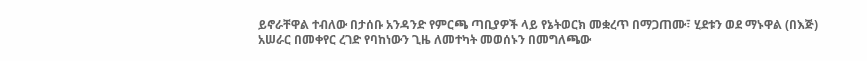ይኖራቸዋል ተብለው በታሰቡ አንዳንድ የምርጫ ጣቢያዎች ላይ የኔትወርክ መቋረጥ በማጋጠሙ፣ ሂደቱን ወደ ማኑዋል (በእጅ) አሠራር በመቀየር ረገድ የባከነውን ጊዜ ለመተካት መወሰኑን በመግለጫው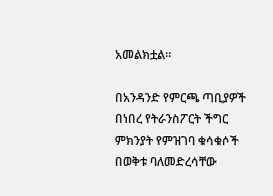አመልክቷል።

በአንዳንድ የምርጫ ጣቢያዎች በነበረ የትራንስፖርት ችግር ምክንያት የምዝገባ ቁሳቁሶች በወቅቱ ባለመድረሳቸው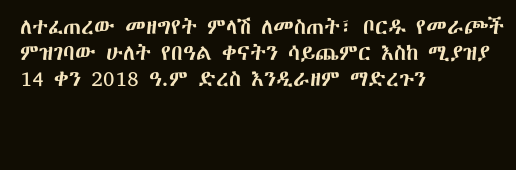ለተፈጠረው መዘግየት ምላሽ ለመስጠት፣ ቦርዱ የመራጮች ምዝገባው ሁለት የበዓል ቀናትን ሳይጨምር እስከ ሚያዝያ 14 ቀን 2018 ዓ.ም ድረስ እንዲራዘም ማድረጉን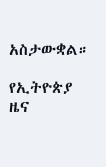አስታውቋል።

የኢትዮጵያ ዜና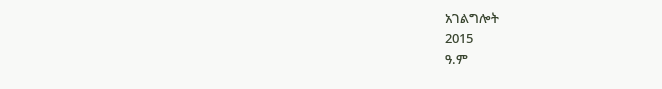አገልግሎት
2015
ዓ.ም